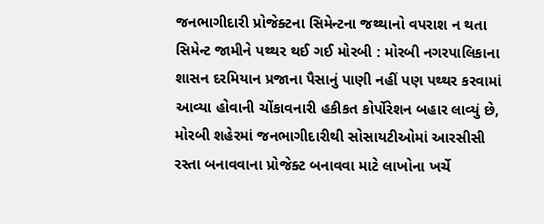જનભાગીદારી પ્રોજેક્ટના સિમેન્ટના જથ્થાનો વપરાશ ન થતા સિમેન્ટ જામીને પથ્થર થઈ ગઈ મોરબી : મોરબી નગરપાલિકાના શાસન દરમિયાન પ્રજાના પૈસાનું પાણી નહીં પણ પથ્થર કરવામાં આવ્યા હોવાની ચોંકાવનારી હકીકત કોર્પોરેશન બહાર લાવ્યું છે, મોરબી શહેરમાં જનભાગીદારીથી સોસાયટીઓમાં આરસીસી રસ્તા બનાવવાના પ્રોજેક્ટ બનાવવા માટે લાખોના ખર્ચે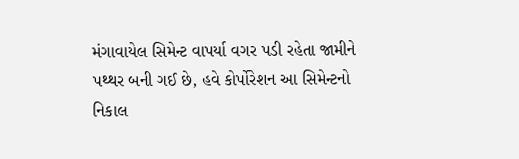મંગાવાયેલ સિમેન્ટ વાપર્યા વગર પડી રહેતા જામીને પથ્થર બની ગઈ છે, હવે કોર્પોરેશન આ સિમેન્ટનો નિકાલ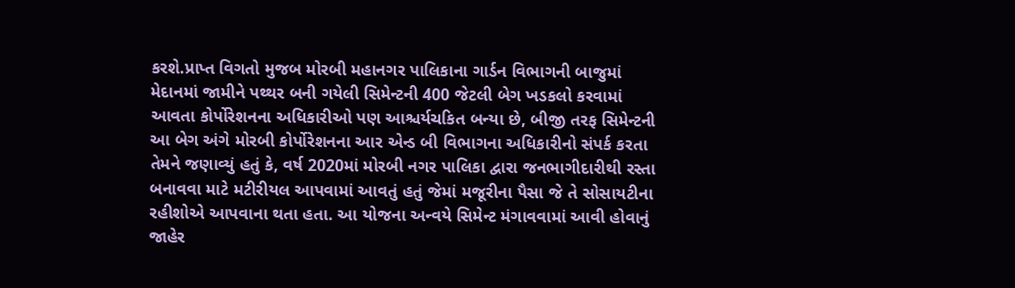કરશે.પ્રાપ્ત વિગતો મુજબ મોરબી મહાનગર પાલિકાના ગાર્ડન વિભાગની બાજુમાં મેદાનમાં જામીને પથ્થર બની ગયેલી સિમેન્ટની 400 જેટલી બેગ ખડકલો કરવામાં આવતા કોર્પોરેશનના અધિકારીઓ પણ આશ્ચર્યચકિત બન્યા છે, બીજી તરફ સિમેન્ટની આ બેગ અંગે મોરબી કોર્પોરેશનના આર એન્ડ બી વિભાગના અધિકારીનો સંપર્ક કરતા તેમને જણાવ્યું હતું કે, વર્ષ 2020માં મોરબી નગર પાલિકા દ્વારા જનભાગીદારીથી રસ્તા બનાવવા માટે મટીરીયલ આપવામાં આવતું હતું જેમાં મજૂરીના પૈસા જે તે સોસાયટીના રહીશોએ આપવાના થતા હતા. આ યોજના અન્વયે સિમેન્ટ મંગાવવામાં આવી હોવાનું જાહેર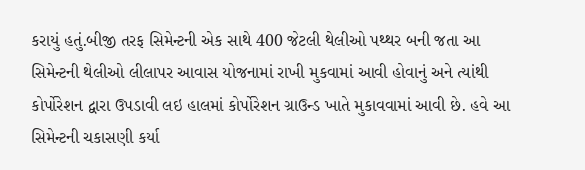કરાયું હતું.બીજી તરફ સિમેન્ટની એક સાથે 400 જેટલી થેલીઓ પથ્થર બની જતા આ સિમેન્ટની થેલીઓ લીલાપર આવાસ યોજનામાં રાખી મુકવામાં આવી હોવાનું અને ત્યાંથી કોર્પોરેશન દ્વારા ઉપડાવી લઇ હાલમાં કોર્પોરેશન ગ્રાઉન્ડ ખાતે મુકાવવામાં આવી છે. હવે આ સિમેન્ટની ચકાસણી કર્યા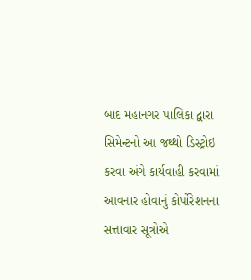બાદ મહાનગર પાલિકા દ્વારા સિમેન્ટનો આ જથ્થો ડિસ્ટ્રોઇ કરવા અંગે કાર્યવાહી કરવામાં આવનાર હોવાનું કોર્પોરેશનના સત્તાવાર સૂત્રોએ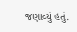જણાવ્યું હતું.